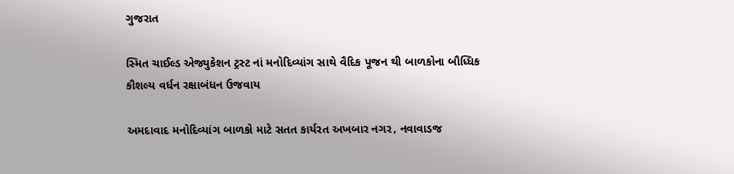ગુજરાત

સ્મિત ચાઈલ્ડ એજ્યુકેશન ટ્રસ્ટ નાં મનોદિવ્યાંગ સાથે વૈદિક પૂજન થી બાળકોના બૌધ્ધિક કૌશલ્ય વર્ધન રક્ષાબંધન ઉજવાય

અમદાવાદ મનોદિવ્યાંગ બાળકો માટે સતત કાર્યરત અખબાર નગર, નવાવાડજ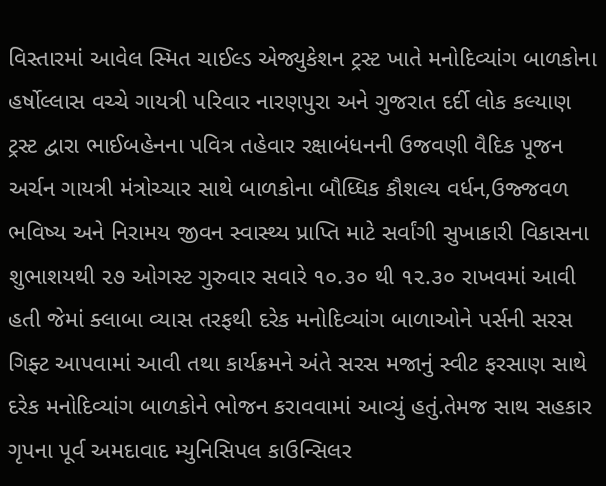વિસ્તારમાં આવેલ સ્મિત ચાઈલ્ડ એજ્યુકેશન ટ્રસ્ટ ખાતે મનોદિવ્યાંગ બાળકોના હર્ષોલ્લાસ વચ્ચે ગાયત્રી પરિવાર નારણપુરા અને ગુજરાત દર્દી લોક કલ્યાણ ટ્રસ્ટ દ્વારા ભાઈબહેનના પવિત્ર તહેવાર રક્ષાબંધનની ઉજવણી વૈદિક પૂજન અર્ચન ગાયત્રી મંત્રોચ્ચાર સાથે બાળકોના બૌધ્ધિક કૌશલ્ય વર્ધન,ઉજ્જવળ ભવિષ્ય અને નિરામય જીવન સ્વાસ્થ્ય પ્રાપ્તિ માટે સર્વાંગી સુખાકારી વિકાસના શુભાશયથી ૨૭ ઓગસ્ટ ગુરુવાર સવારે ૧૦.૩૦ થી ૧૨.૩૦ રાખવમાં આવી હતી જેમાં ક્લાબા વ્યાસ તરફથી દરેક મનોદિવ્યાંગ બાળાઓને પર્સની સરસ ગિફ્ટ આપવામાં આવી તથા કાર્યક્રમને અંતે સરસ મજાનું સ્વીટ ફરસાણ સાથે દરેક મનોદિવ્યાંગ બાળકોને ભોજન કરાવવામાં આવ્યું હતું.તેમજ સાથ સહકાર ગૃપના પૂર્વ અમદાવાદ મ્યુનિસિપલ કાઉન્સિલર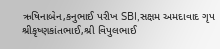ઋષિનાબેન,કનુભાઈ પરીખ SBI,સક્ષમ અમદાવાદ ગૃપ શ્રીકૃષ્ણકાંતભાઈ,શ્રી વિપુલભાઈ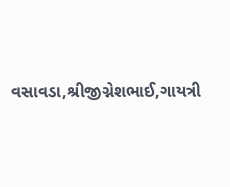વસાવડા,શ્રીજીગ્નેશભાઈ,ગાયત્રી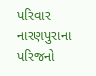પરિવાર નારણપુરાના પરિજનો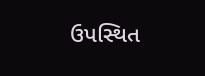ઉપસ્થિત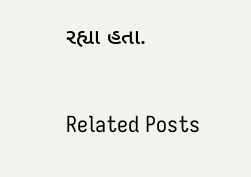રહ્યા હતા.

Related Posts